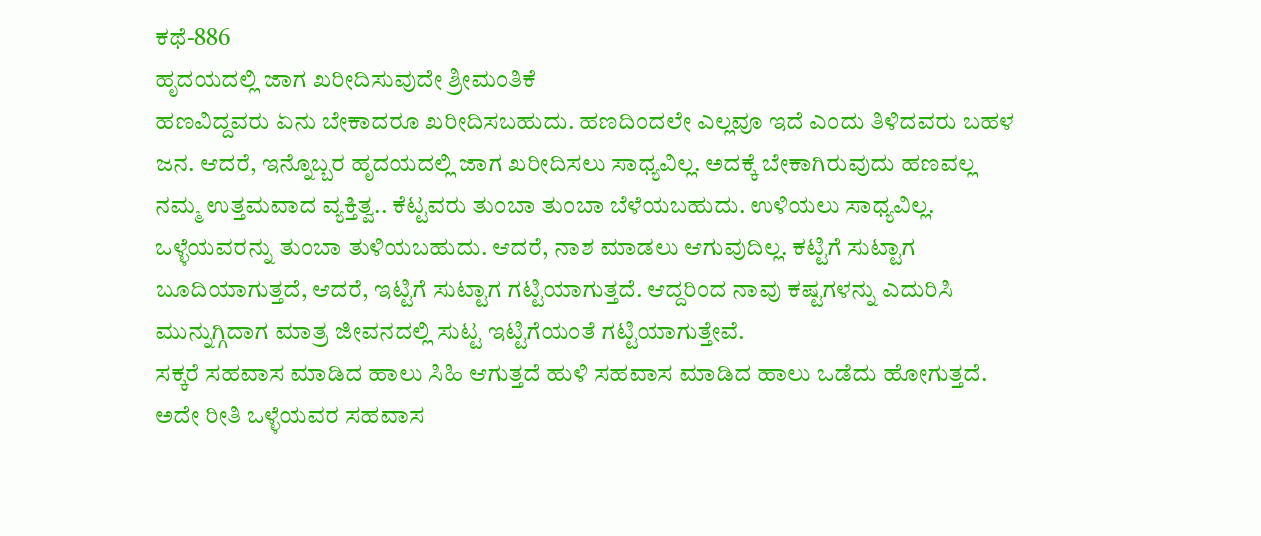ಕಥೆ-886
ಹೃದಯದಲ್ಲಿ ಜಾಗ ಖರೀದಿಸುವುದೇ ಶ್ರೀಮಂತಿಕೆ
ಹಣವಿದ್ದವರು ಏನು ಬೇಕಾದರೂ ಖರೀದಿಸಬಹುದು. ಹಣದಿಂದಲೇ ಎಲ್ಲವೂ ಇದೆ ಎಂದು ತಿಳಿದವರು ಬಹಳ ಜನ. ಆದರೆ, ಇನ್ನೊಬ್ಬರ ಹೃದಯದಲ್ಲಿ ಜಾಗ ಖರೀದಿಸಲು ಸಾಧ್ಯವಿಲ್ಲ. ಅದಕ್ಕೆ ಬೇಕಾಗಿರುವುದು ಹಣವಲ್ಲ ನಮ್ಮ ಉತ್ತಮವಾದ ವ್ಯಕ್ತಿತ್ವ.. ಕೆಟ್ಟವರು ತುಂಬಾ ತುಂಬಾ ಬೆಳೆಯಬಹುದು. ಉಳಿಯಲು ಸಾಧ್ಯವಿಲ್ಲ. ಒಳ್ಳೆಯವರನ್ನು ತುಂಬಾ ತುಳಿಯಬಹುದು. ಆದರೆ, ನಾಶ ಮಾಡಲು ಆಗುವುದಿಲ್ಲ. ಕಟ್ಟಿಗೆ ಸುಟ್ಟಾಗ ಬೂದಿಯಾಗುತ್ತದೆ, ಆದರೆ, ಇಟ್ಟಿಗೆ ಸುಟ್ಟಾಗ ಗಟ್ಟಿಯಾಗುತ್ತದೆ. ಆದ್ದರಿಂದ ನಾವು ಕಷ್ಟಗಳನ್ನು ಎದುರಿಸಿ ಮುನ್ನುಗ್ಗಿದಾಗ ಮಾತ್ರ ಜೀವನದಲ್ಲಿ ಸುಟ್ಟ ಇಟ್ಟಿಗೆಯಂತೆ ಗಟ್ಟಿಯಾಗುತ್ತೇವೆ.
ಸಕ್ಕರೆ ಸಹವಾಸ ಮಾಡಿದ ಹಾಲು ಸಿಹಿ ಆಗುತ್ತದೆ ಹುಳಿ ಸಹವಾಸ ಮಾಡಿದ ಹಾಲು ಒಡೆದು ಹೋಗುತ್ತದೆ. ಅದೇ ರೀತಿ ಒಳ್ಳೆಯವರ ಸಹವಾಸ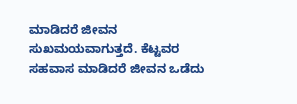ಮಾಡಿದರೆ ಜೀವನ ಸುಖಮಯವಾಗುತ್ತದೆ. ಕೆಟ್ಟವರ ಸಹವಾಸ ಮಾಡಿದರೆ ಜೀವನ ಒಡೆದು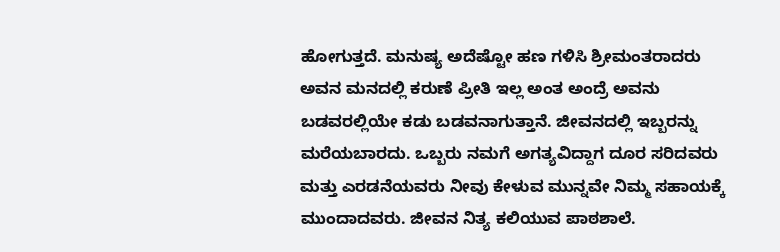ಹೋಗುತ್ತದೆ. ಮನುಷ್ಯ ಅದೆಷ್ಟೋ ಹಣ ಗಳಿಸಿ ಶ್ರೀಮಂತರಾದರು ಅವನ ಮನದಲ್ಲಿ ಕರುಣೆ ಪ್ರೀತಿ ಇಲ್ಲ ಅಂತ ಅಂದ್ರೆ ಅವನು ಬಡವರಲ್ಲಿಯೇ ಕಡು ಬಡವನಾಗುತ್ತಾನೆ. ಜೀವನದಲ್ಲಿ ಇಬ್ಬರನ್ನು ಮರೆಯಬಾರದು. ಒಬ್ಬರು ನಮಗೆ ಅಗತ್ಯವಿದ್ದಾಗ ದೂರ ಸರಿದವರು ಮತ್ತು ಎರಡನೆಯವರು ನೀವು ಕೇಳುವ ಮುನ್ನವೇ ನಿಮ್ಮ ಸಹಾಯಕ್ಕೆ ಮುಂದಾದವರು. ಜೀವನ ನಿತ್ಯ ಕಲಿಯುವ ಪಾಠಶಾಲೆ.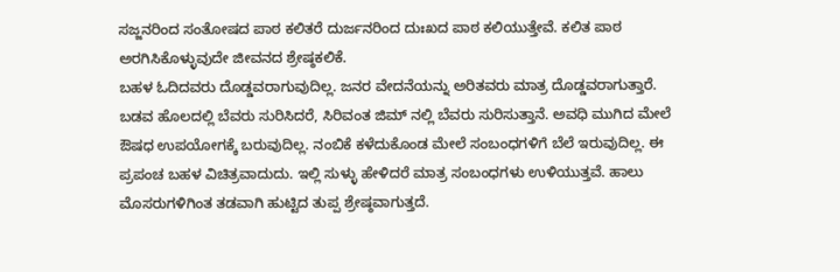ಸಜ್ಜನರಿಂದ ಸಂತೋಷದ ಪಾಠ ಕಲಿತರೆ ದುರ್ಜನರಿಂದ ದುಃಖದ ಪಾಠ ಕಲಿಯುತ್ತೇವೆ. ಕಲಿತ ಪಾಠ ಅರಗಿಸಿಕೊಳ್ಳುವುದೇ ಜೀವನದ ಶ್ರೇಷ್ಠಕಲಿಕೆ.
ಬಹಳ ಓದಿದವರು ದೊಡ್ಡವರಾಗುವುದಿಲ್ಲ. ಜನರ ವೇದನೆಯನ್ನು ಅರಿತವರು ಮಾತ್ರ ದೊಡ್ಡವರಾಗುತ್ತಾರೆ. ಬಡವ ಹೊಲದಲ್ಲಿ ಬೆವರು ಸುರಿಸಿದರೆ, ಸಿರಿವಂತ ಜಿಮ್ ನಲ್ಲಿ ಬೆವರು ಸುರಿಸುತ್ತಾನೆ. ಅವಧಿ ಮುಗಿದ ಮೇಲೆ ಔಷಧ ಉಪಯೋಗಕ್ಕೆ ಬರುವುದಿಲ್ಲ. ನಂಬಿಕೆ ಕಳೆದುಕೊಂಡ ಮೇಲೆ ಸಂಬಂಧಗಳಿಗೆ ಬೆಲೆ ಇರುವುದಿಲ್ಲ. ಈ ಪ್ರಪಂಚ ಬಹಳ ವಿಚಿತ್ರವಾದುದು. ಇಲ್ಲಿ ಸುಳ್ಳು ಹೇಳಿದರೆ ಮಾತ್ರ ಸಂಬಂಧಗಳು ಉಳಿಯುತ್ತವೆ. ಹಾಲು ಮೊಸರುಗಳಿಗಿಂತ ತಡವಾಗಿ ಹುಟ್ಟಿದ ತುಪ್ಪ ಶ್ರೇಷ್ಠವಾಗುತ್ತದೆ.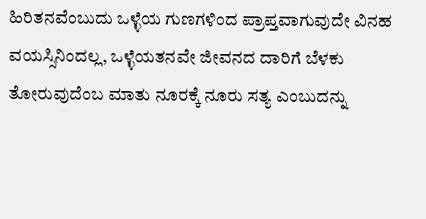ಹಿರಿತನವೆಂಬುದು ಒಳ್ಳೆಯ ಗುಣಗಳಿಂದ ಪ್ರಾಪ್ತವಾಗುವುದೇ ವಿನಹ ವಯಸ್ಸಿನಿಂದಲ್ಲ, ಒಳ್ಳೆಯತನವೇ ಜೀವನದ ದಾರಿಗೆ ಬೆಳಕು ತೋರುವುದೆಂಬ ಮಾತು ನೂರಕ್ಕೆ ನೂರು ಸತ್ಯ ಎಂಬುದನ್ನು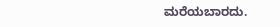ಮರೆಯಬಾರದು.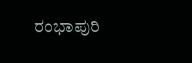ರಂಭಾಪುರಿ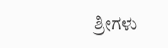ಶ್ರೀಗಳು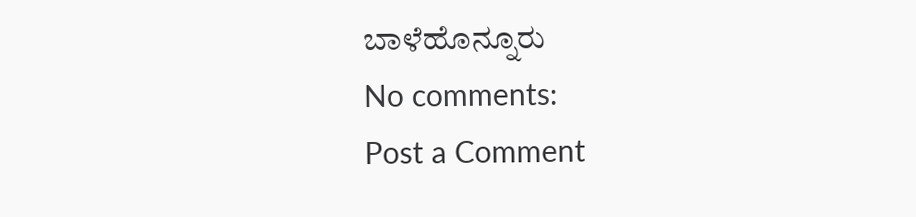ಬಾಳೆಹೊನ್ನೂರು
No comments:
Post a Comment